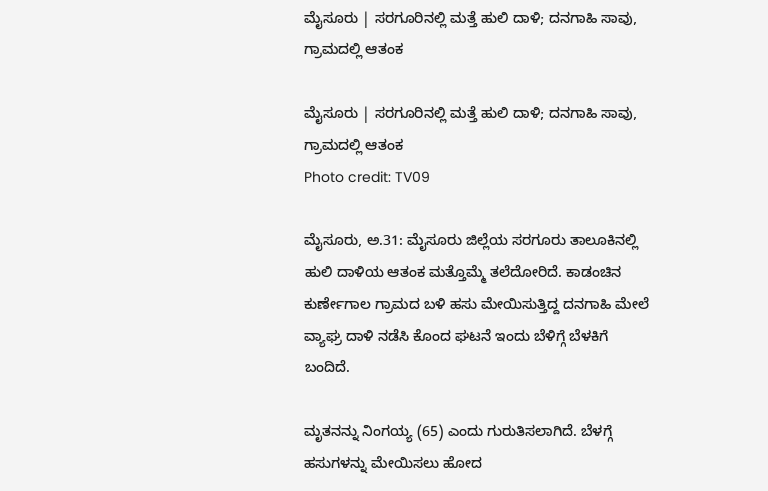ಮೈಸೂರು | ಸರಗೂರಿನಲ್ಲಿ ಮತ್ತೆ ಹುಲಿ ದಾಳಿ; ದನಗಾಹಿ ಸಾವು, ಗ್ರಾಮದಲ್ಲಿ ಆತಂಕ

ಮೈಸೂರು | ಸರಗೂರಿನಲ್ಲಿ ಮತ್ತೆ ಹುಲಿ ದಾಳಿ; ದನಗಾಹಿ ಸಾವು, ಗ್ರಾಮದಲ್ಲಿ ಆತಂಕ
Photo credit: TV09

ಮೈಸೂರು, ಅ.31: ಮೈಸೂರು ಜಿಲ್ಲೆಯ ಸರಗೂರು ತಾಲೂಕಿನಲ್ಲಿ ಹುಲಿ ದಾಳಿಯ ಆತಂಕ ಮತ್ತೊಮ್ಮೆ ತಲೆದೋರಿದೆ. ಕಾಡಂಚಿನ ಕುರ್ಣೇಗಾಲ ಗ್ರಾಮದ ಬಳಿ ಹಸು ಮೇಯಿಸುತ್ತಿದ್ದ ದನಗಾಹಿ ಮೇಲೆ ವ್ಯಾಘ್ರ ದಾಳಿ ನಡೆಸಿ ಕೊಂದ ಘಟನೆ ಇಂದು ಬೆಳಿಗ್ಗೆ ಬೆಳಕಿಗೆ ಬಂದಿದೆ.

ಮೃತನನ್ನು ನಿಂಗಯ್ಯ (65) ಎಂದು ಗುರುತಿಸಲಾಗಿದೆ. ಬೆಳಗ್ಗೆ ಹಸುಗಳನ್ನು ಮೇಯಿಸಲು ಹೋದ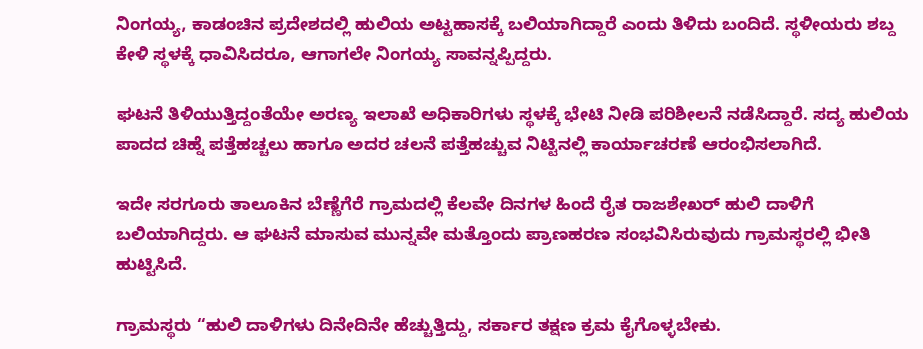ನಿಂಗಯ್ಯ, ಕಾಡಂಚಿನ ಪ್ರದೇಶದಲ್ಲಿ ಹುಲಿಯ ಅಟ್ಟಹಾಸಕ್ಕೆ ಬಲಿಯಾಗಿದ್ದಾರೆ ಎಂದು ತಿಳಿದು ಬಂದಿದೆ. ಸ್ಥಳೀಯರು ಶಬ್ದ ಕೇಳಿ ಸ್ಥಳಕ್ಕೆ ಧಾವಿಸಿದರೂ, ಆಗಾಗಲೇ ನಿಂಗಯ್ಯ ಸಾವನ್ನಪ್ಪಿದ್ದರು.

ಘಟನೆ ತಿಳಿಯುತ್ತಿದ್ದಂತೆಯೇ ಅರಣ್ಯ ಇಲಾಖೆ ಅಧಿಕಾರಿಗಳು ಸ್ಥಳಕ್ಕೆ ಭೇಟಿ ನೀಡಿ ಪರಿಶೀಲನೆ ನಡೆಸಿದ್ದಾರೆ. ಸದ್ಯ ಹುಲಿಯ ಪಾದದ ಚಿಹ್ನೆ ಪತ್ತೆಹಚ್ಚಲು ಹಾಗೂ ಅದರ ಚಲನೆ ಪತ್ತೆಹಚ್ಚುವ ನಿಟ್ಟಿನಲ್ಲಿ ಕಾರ್ಯಾಚರಣೆ ಆರಂಭಿಸಲಾಗಿದೆ.

ಇದೇ ಸರಗೂರು ತಾಲೂಕಿನ ಬೆಣ್ಣೆಗೆರೆ ಗ್ರಾಮದಲ್ಲಿ ಕೆಲವೇ ದಿನಗಳ ಹಿಂದೆ ರೈತ ರಾಜಶೇಖರ್ ಹುಲಿ ದಾಳಿಗೆ ಬಲಿಯಾಗಿದ್ದರು. ಆ ಘಟನೆ ಮಾಸುವ ಮುನ್ನವೇ ಮತ್ತೊಂದು ಪ್ರಾಣಹರಣ ಸಂಭವಿಸಿರುವುದು ಗ್ರಾಮಸ್ಥರಲ್ಲಿ ಭೀತಿ ಹುಟ್ಟಿಸಿದೆ.

ಗ್ರಾಮಸ್ಥರು “ಹುಲಿ ದಾಳಿಗಳು ದಿನೇದಿನೇ ಹೆಚ್ಚುತ್ತಿದ್ದು, ಸರ್ಕಾರ ತಕ್ಷಣ ಕ್ರಮ ಕೈಗೊಳ್ಳಬೇಕು.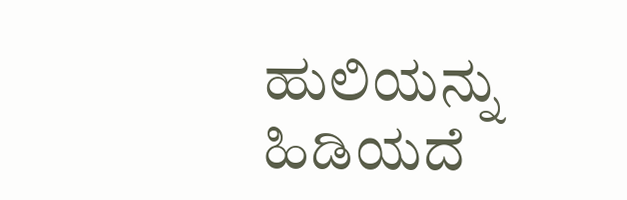ಹುಲಿಯನ್ನು ಹಿಡಿಯದೆ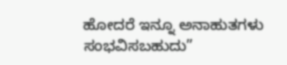ಹೋದರೆ ಇನ್ನೂ ಅನಾಹುತಗಳು ಸಂಭವಿಸಬಹುದು”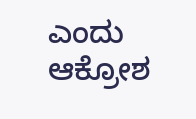ಎಂದು ಆಕ್ರೋಶ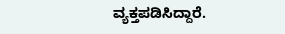ವ್ಯಕ್ತಪಡಿಸಿದ್ದಾರೆ.